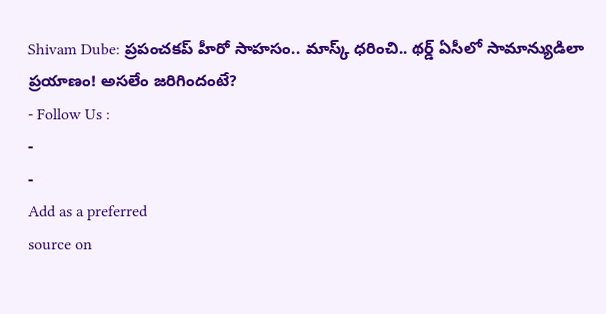Shivam Dube: ప్రపంచకప్ హీరో సాహసం.. మాస్క్ ధరించి.. థర్డ్ ఏసీలో సామాన్యుడిలా ప్రయాణం! అసలేం జరిగిందంటే?
- Follow Us :
-
-
Add as a preferred
source on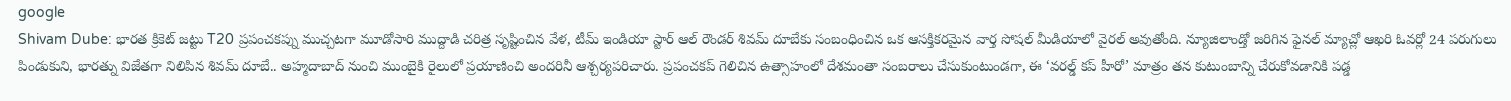google
Shivam Dube: భారత క్రికెట్ జట్టు T20 ప్రపంచకప్ను ముచ్చటగా మూడోసారి ముద్దాడి చరిత్ర సృష్టించిన వేళ, టీమ్ ఇండియా స్టార్ ఆల్ రౌండర్ శివమ్ దూబేకు సంబంధించిన ఒక ఆసక్తికరమైన వార్త సోషల్ మీడియాలో వైరల్ అవుతోంది. న్యూజిలాండ్తో జరిగిన ఫైనల్ మ్యాచ్లో ఆఖరి ఓవర్లో 24 పరుగులు పిండుకుని, భారత్ను విజేతగా నిలిపిన శివమ్ దూబే.. అహ్మదాబాద్ నుంచి ముంబైకి రైలులో ప్రయాణించి అందరినీ ఆశ్చర్యపరిచారు. ప్రపంచకప్ గెలిచిన ఉత్సాహంలో దేశమంతా సంబరాలు చేసుకుంటుండగా, ఈ ‘వరల్డ్ కప్ హీరో’ మాత్రం తన కుటుంబాన్ని చేరుకోవడానికి పడ్డ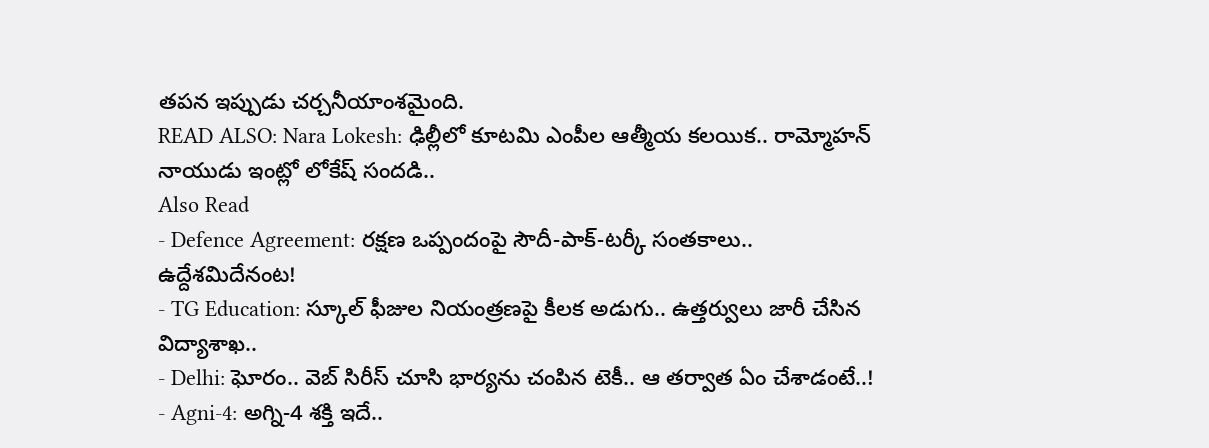తపన ఇప్పుడు చర్చనీయాంశమైంది.
READ ALSO: Nara Lokesh: ఢిల్లీలో కూటమి ఎంపీల ఆత్మీయ కలయిక.. రామ్మోహన్ నాయుడు ఇంట్లో లోకేష్ సందడి..
Also Read
- Defence Agreement: రక్షణ ఒప్పందంపై సౌదీ-పాక్-టర్కీ సంతకాలు.. ఉద్దేశమిదేనంట!
- TG Education: స్కూల్ ఫీజుల నియంత్రణపై కీలక అడుగు.. ఉత్తర్వులు జారీ చేసిన విద్యాశాఖ..
- Delhi: ఘోరం.. వెబ్ సిరీస్ చూసి భార్యను చంపిన టెకీ.. ఆ తర్వాత ఏం చేశాడంటే..!
- Agni-4: అగ్ని-4 శక్తి ఇదే..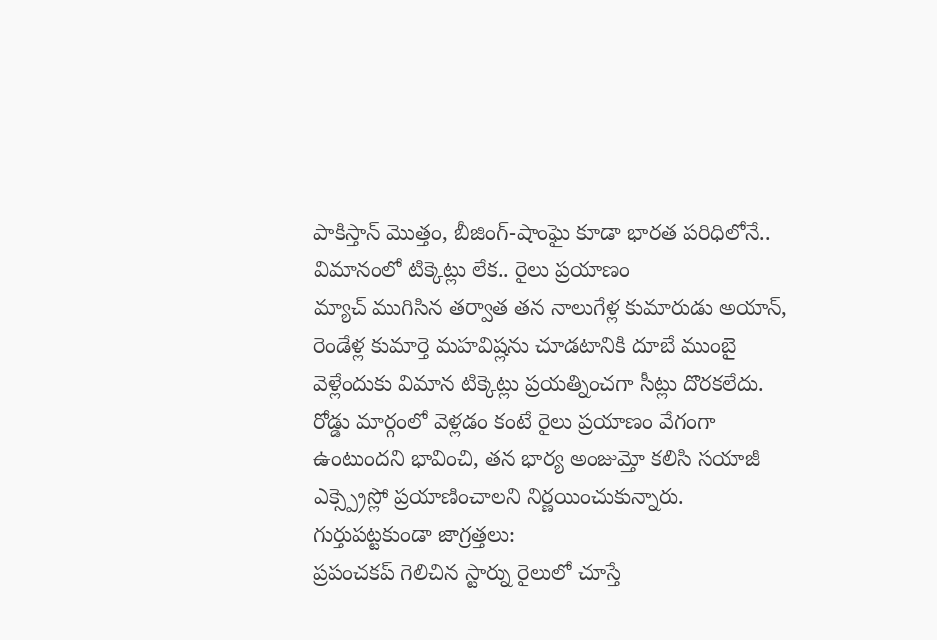పాకిస్తాన్ మొత్తం, బీజింగ్-షాంఘై కూడా భారత పరిధిలోనే..
విమానంలో టిక్కెట్లు లేక.. రైలు ప్రయాణం
మ్యాచ్ ముగిసిన తర్వాత తన నాలుగేళ్ల కుమారుడు అయాన్, రెండేళ్ల కుమార్తె మహవిష్లను చూడటానికి దూబే ముంబై వెళ్లేందుకు విమాన టిక్కెట్లు ప్రయత్నించగా సీట్లు దొరకలేదు. రోడ్డు మార్గంలో వెళ్లడం కంటే రైలు ప్రయాణం వేగంగా ఉంటుందని భావించి, తన భార్య అంజుమ్తో కలిసి సయాజీ ఎక్స్ప్రెస్లో ప్రయాణించాలని నిర్ణయించుకున్నారు.
గుర్తుపట్టకుండా జాగ్రత్తలు:
ప్రపంచకప్ గెలిచిన స్టార్ను రైలులో చూస్తే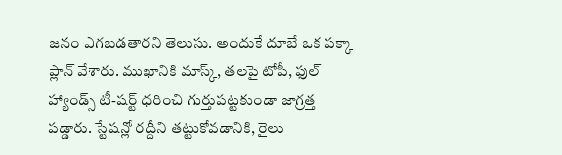జనం ఎగబడతారని తెలుసు. అందుకే దూబే ఒక పక్కా ప్లాన్ వేశారు. ముఖానికి మాస్క్, తలపై టోపీ, ఫుల్ హ్యాండ్స్ టీ-షర్ట్ ధరించి గుర్తుపట్టకుండా జాగ్రత్త పడ్డారు. స్టేషన్లో రద్దీని తట్టుకోవడానికి, రైలు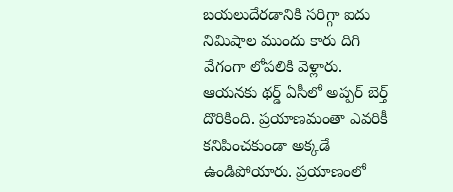బయలుదేరడానికి సరిగ్గా ఐదు నిమిషాల ముందు కారు దిగి వేగంగా లోపలికి వెళ్లారు. ఆయనకు థర్డ్ ఏసీలో అప్పర్ బెర్త్ దొరికింది. ప్రయాణమంతా ఎవరికీ కనిపించకుండా అక్కడే ఉండిపోయారు. ప్రయాణంలో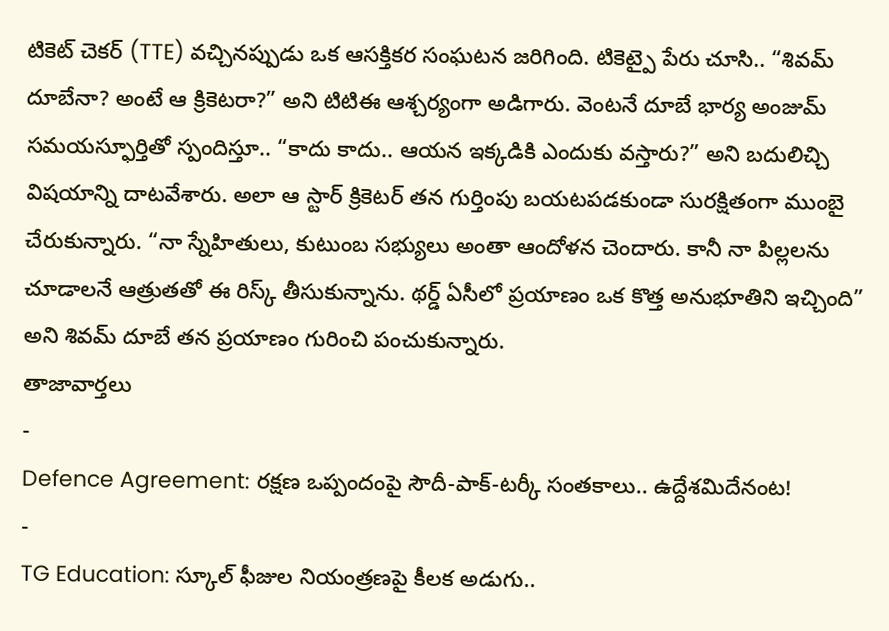టికెట్ చెకర్ (TTE) వచ్చినప్పుడు ఒక ఆసక్తికర సంఘటన జరిగింది. టికెట్పై పేరు చూసి.. “శివమ్ దూబేనా? అంటే ఆ క్రికెటరా?” అని టిటిఈ ఆశ్చర్యంగా అడిగారు. వెంటనే దూబే భార్య అంజుమ్ సమయస్ఫూర్తితో స్పందిస్తూ.. “కాదు కాదు.. ఆయన ఇక్కడికి ఎందుకు వస్తారు?” అని బదులిచ్చి విషయాన్ని దాటవేశారు. అలా ఆ స్టార్ క్రికెటర్ తన గుర్తింపు బయటపడకుండా సురక్షితంగా ముంబై చేరుకున్నారు. “నా స్నేహితులు, కుటుంబ సభ్యులు అంతా ఆందోళన చెందారు. కానీ నా పిల్లలను చూడాలనే ఆత్రుతతో ఈ రిస్క్ తీసుకున్నాను. థర్డ్ ఏసీలో ప్రయాణం ఒక కొత్త అనుభూతిని ఇచ్చింది” అని శివమ్ దూబే తన ప్రయాణం గురించి పంచుకున్నారు.
తాజావార్తలు
-
Defence Agreement: రక్షణ ఒప్పందంపై సౌదీ-పాక్-టర్కీ సంతకాలు.. ఉద్దేశమిదేనంట!
-
TG Education: స్కూల్ ఫీజుల నియంత్రణపై కీలక అడుగు..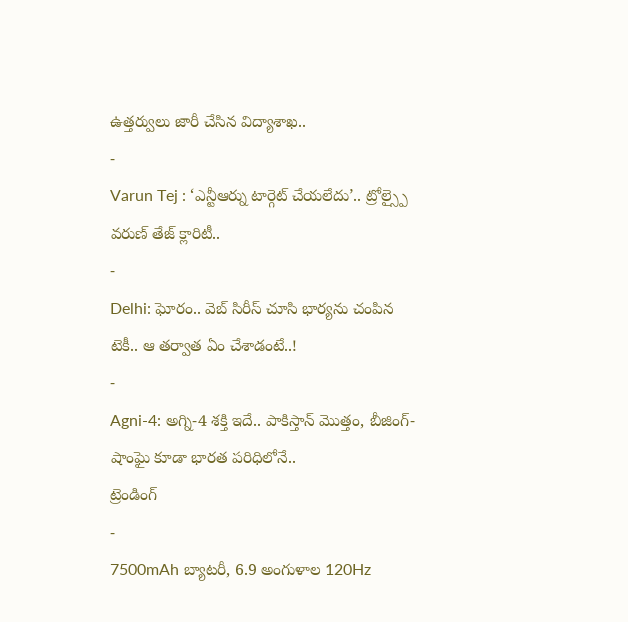ఉత్తర్వులు జారీ చేసిన విద్యాశాఖ..
-
Varun Tej : ‘ఎన్టీఆర్ను టార్గెట్ చేయలేదు’.. ట్రోల్స్పై వరుణ్ తేజ్ క్లారిటీ..
-
Delhi: ఘోరం.. వెబ్ సిరీస్ చూసి భార్యను చంపిన టెకీ.. ఆ తర్వాత ఏం చేశాడంటే..!
-
Agni-4: అగ్ని-4 శక్తి ఇదే.. పాకిస్తాన్ మొత్తం, బీజింగ్-షాంఘై కూడా భారత పరిధిలోనే..
ట్రెండింగ్
-
7500mAh బ్యాటరీ, 6.9 అంగుళాల 120Hz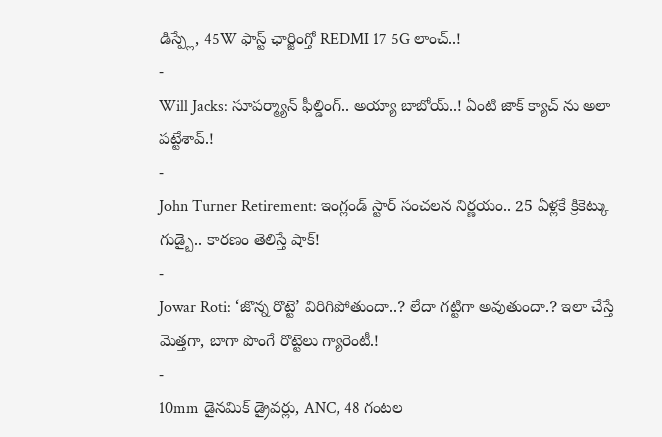డిస్ప్లే, 45W ఫాస్ట్ ఛార్జింగ్తో REDMI 17 5G లాంచ్..!
-
Will Jacks: సూపర్మ్యాన్ ఫీల్డింగ్.. అయ్యా బాబోయ్..! ఏంటి జాక్ క్యాచ్ ను అలా పట్టేశావ్.!
-
John Turner Retirement: ఇంగ్లండ్ స్టార్ సంచలన నిర్ణయం.. 25 ఏళ్లకే క్రికెట్కు గుడ్బై.. కారణం తెలిస్తే షాక్!
-
Jowar Roti: ‘జొన్న రొట్టె’ విరిగిపోతుందా..? లేదా గట్టిగా అవుతుందా.? ఇలా చేస్తే మెత్తగా, బాగా పొంగే రొట్టెలు గ్యారెంటీ.!
-
10mm డైనమిక్ డ్రైవర్లు, ANC, 48 గంటల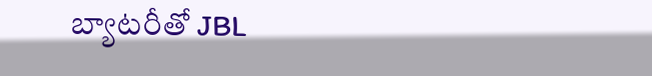బ్యాటరీతో JBL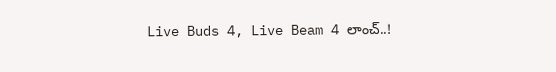Live Buds 4, Live Beam 4 లాంచ్..!